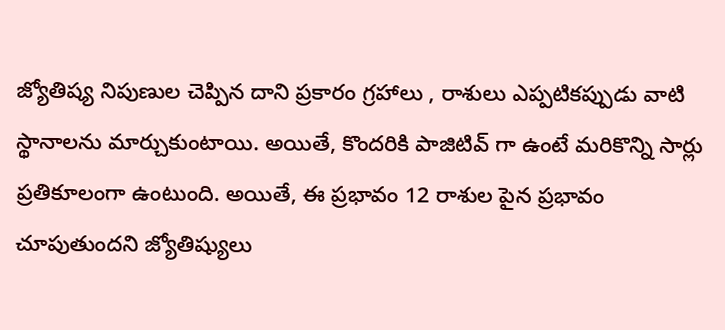జ్యోతిష్య నిపుణుల చెప్పిన దాని ప్రకారం గ్రహాలు , రాశులు ఎప్పటికప్పుడు వాటి స్థానాలను మార్చుకుంటాయి. అయితే, కొందరికి పాజిటివ్ గా ఉంటే మరికొన్ని సార్లు ప్రతికూలంగా ఉంటుంది. అయితే, ఈ ప్రభావం 12 రాశుల పైన ప్రభావం చూపుతుందని జ్యోతిష్యులు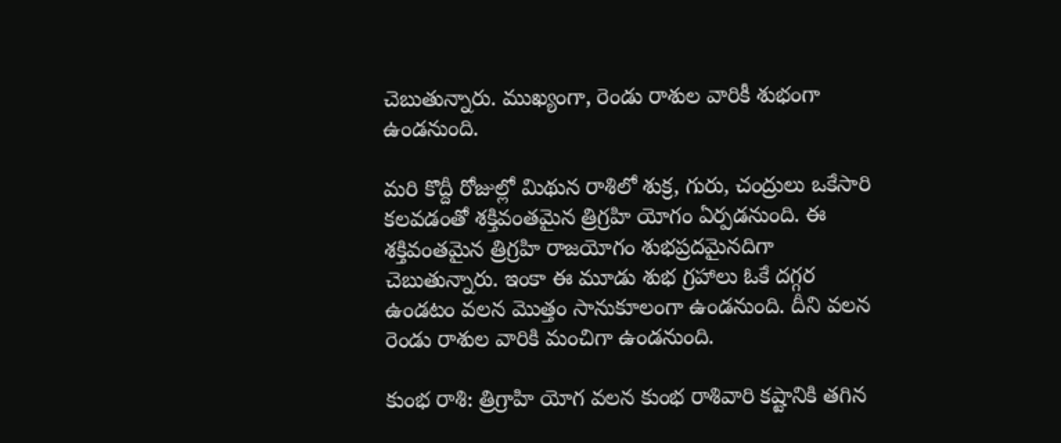చెబుతున్నారు. ముఖ్యంగా, రెండు రాశుల వారికీ శుభంగా ఉండనుంది.

మరి కొద్దీ రోజుల్లో మిథున రాశిలో శుక్ర, గురు, చంద్రులు ఒకేసారి కలవడంతో శక్తివంతమైన త్రిగ్రహి యోగం ఏర్పడనుంది. ఈ శక్తివంతమైన త్రిగ్రహి రాజయోగం శుభప్రదమైనదిగా చెబుతున్నారు. ఇంకా ఈ మూడు శుభ గ్రహాలు ఓకే దగ్గర ఉండటం వలన మొత్తం సానుకూలంగా ఉండనుంది. దీని వలన రెండు రాశుల వారికి మంచిగా ఉండనుంది.

కుంభ రాశి: త్రిగ్రాహి యోగ వలన కుంభ రాశివారి కష్టానికి తగిన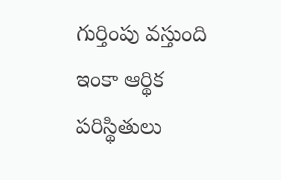గుర్తింపు వస్తుంది ఇంకా ఆర్థిక పరిస్థితులు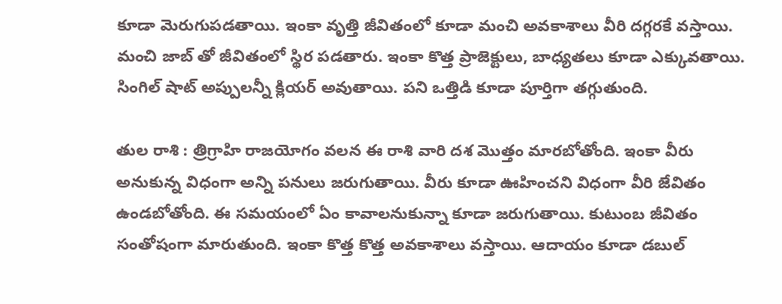కూడా మెరుగుపడతాయి. ఇంకా వృత్తి జీవితంలో కూడా మంచి అవకాశాలు వీరి దగ్గరకే వస్తాయి. మంచి జాబ్ తో జీవితంలో స్థిర పడతారు. ఇంకా కొత్త ప్రాజెక్టులు, బాధ్యతలు కూడా ఎక్కువతాయి. సింగిల్ షాట్ అప్పులన్నీ క్లియర్ అవుతాయి. పని ఒత్తిడి కూడా పూర్తిగా తగ్గుతుంది.

తుల రాశి : త్రిగ్రాహి రాజయోగం వలన ఈ రాశి వారి దశ మొత్తం మారబోతోంది. ఇంకా వీరు అనుకున్న విధంగా అన్ని పనులు జరుగుతాయి. వీరు కూడా ఊహించని విధంగా వీరి జేవితం ఉండబోతోంది. ఈ సమయంలో ఏం కావాలనుకున్నా కూడా జరుగుతాయి. కుటుంబ జీవితం సంతోషంగా మారుతుంది. ఇంకా కొత్త కొత్త అవకాశాలు వస్తాయి. ఆదాయం కూడా డబుల్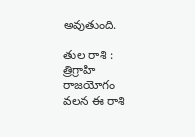అవుతుంది.

తుల రాశి : త్రిగ్రాహి రాజయోగం వలన ఈ రాశి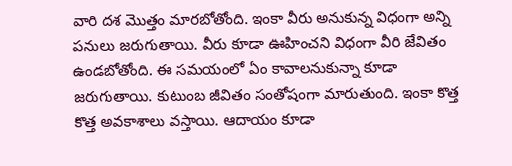వారి దశ మొత్తం మారబోతోంది. ఇంకా వీరు అనుకున్న విధంగా అన్ని పనులు జరుగుతాయి. వీరు కూడా ఊహించని విధంగా వీరి జేవితం ఉండబోతోంది. ఈ సమయంలో ఏం కావాలనుకున్నా కూడా జరుగుతాయి. కుటుంబ జీవితం సంతోషంగా మారుతుంది. ఇంకా కొత్త కొత్త అవకాశాలు వస్తాయి. ఆదాయం కూడా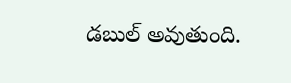డబుల్ అవుతుంది.